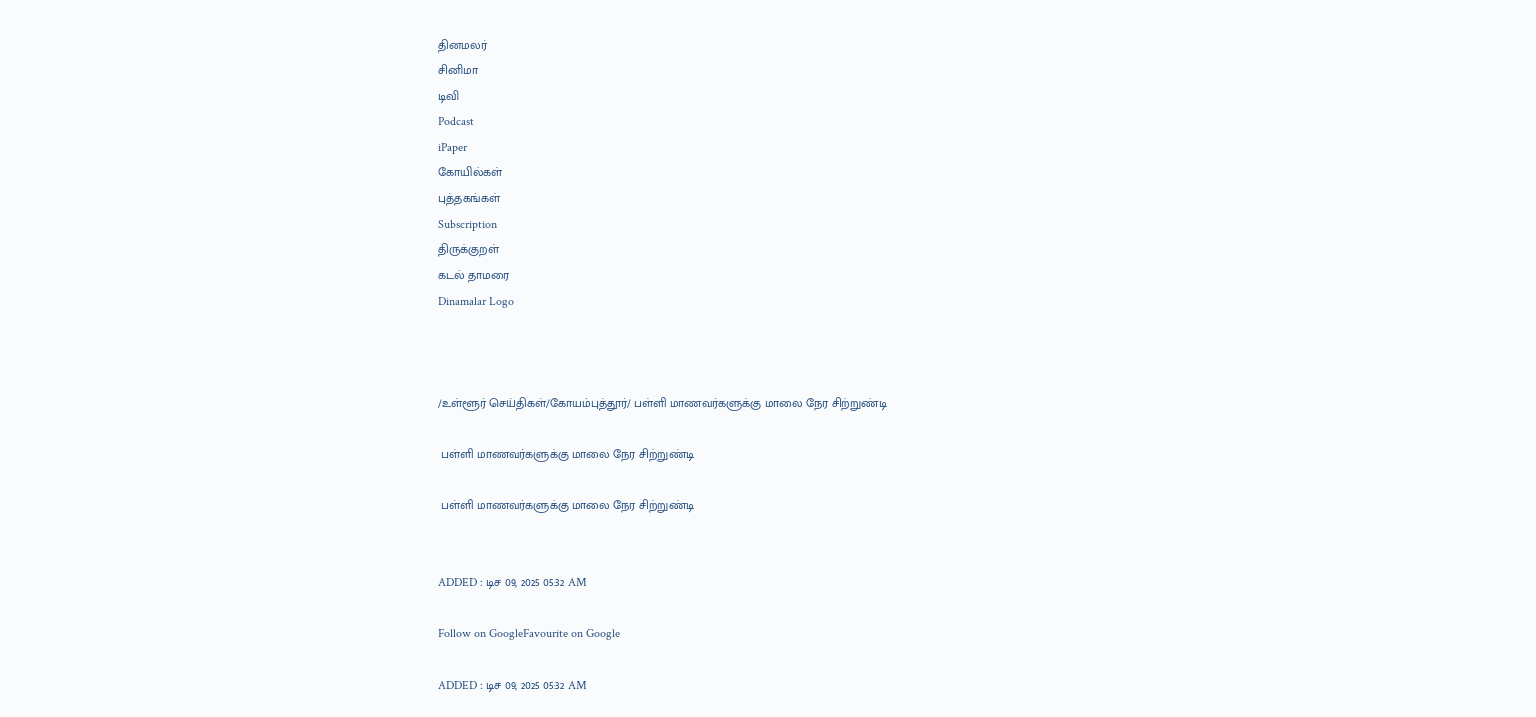தினமலர்
சினிமா
டிவி
Podcast
iPaper
கோயில்கள்
புத்தகங்கள்
Subscription
திருக்குறள்
கடல் தாமரை
Dinamalar Logo



/உள்ளூர் செய்திகள்/கோயம்புத்தூர்/ பள்ளி மாணவர்களுக்கு மாலை நேர சிற்றுண்டி

 பள்ளி மாணவர்களுக்கு மாலை நேர சிற்றுண்டி

 பள்ளி மாணவர்களுக்கு மாலை நேர சிற்றுண்டி


ADDED : டிச 09, 2025 05:32 AM

Follow on GoogleFavourite on Google

ADDED : டிச 09, 2025 05:32 AM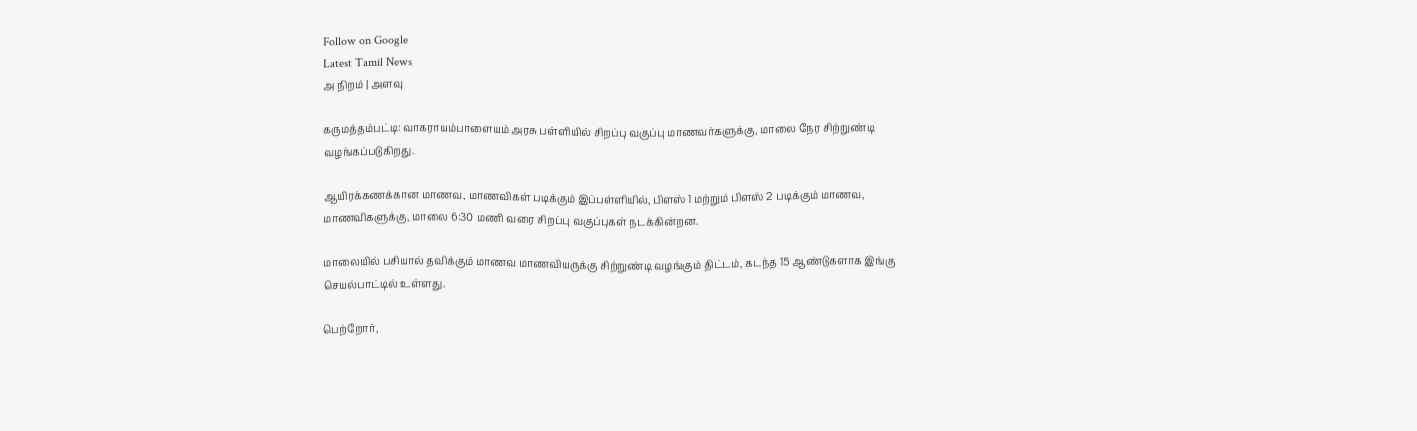Follow on Google
Latest Tamil News
அ நிறம் | அளவு

கருமத்தம்பட்டி: வாகராயம்பாளையம் அரசு பள்ளியில் சிறப்பு வகுப்பு மாணவர்களுக்கு, மாலை நேர சிற்றுண்டி வழங்கப்படுகிறது.

ஆயிரக்கணக்கான மாணவ, மாணவிகள் படிக்கும் இப்பள்ளியில், பிளஸ் 1 மற்றும் பிளஸ் 2 படிக்கும் மாணவ, மாணவிகளுக்கு, மாலை 6:30 மணி வரை சிறப்பு வகுப்புகள் நடக்கின்றன.

மாலையில் பசியால் தவிக்கும் மாணவ மாணவியருக்கு சிற்றுண்டி வழங்கும் திட்டம், கடந்த 15 ஆண்டுகளாக இங்கு செயல்பாட்டில் உள்ளது.

பெற்றோர்,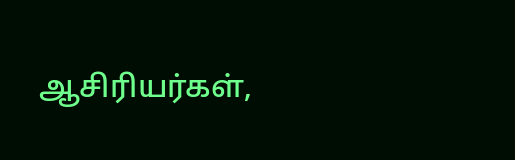ஆசிரியர்கள்,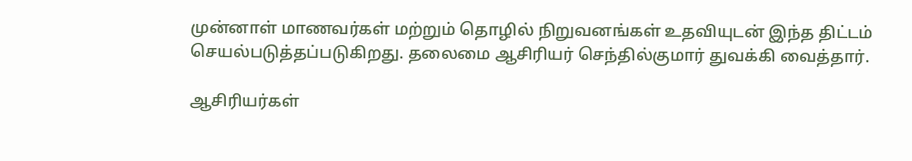முன்னாள் மாணவர்கள் மற்றும் தொழில் நிறுவனங்கள் உதவியுடன் இந்த திட்டம் செயல்படுத்தப்படுகிறது. தலைமை ஆசிரியர் செந்தில்குமார் துவக்கி வைத்தார்.

ஆசிரியர்கள்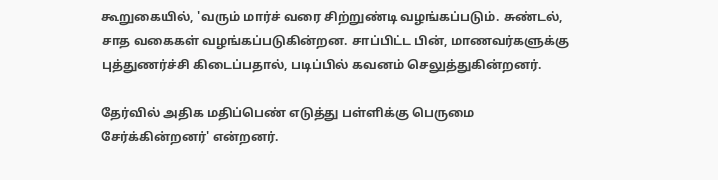கூறுகையில், 'வரும் மார்ச் வரை சிற்றுண்டி வழங்கப்படும். சுண்டல், சாத வகைகள் வழங்கப்படுகின்றன. சாப்பிட்ட பின், மாணவர்களுக்கு புத்துணர்ச்சி கிடைப்பதால், படிப்பில் கவனம் செலுத்துகின்றனர்.

தேர்வில் அதிக மதிப்பெண் எடுத்து பள்ளிக்கு பெருமை சேர்க்கின்றனர்' என்றனர்.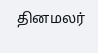தினமலர்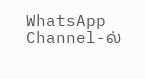WhatsApp Channel-ல்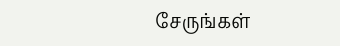சேருங்கள்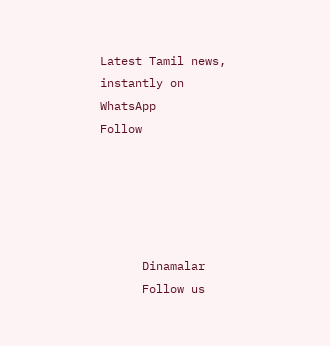Latest Tamil news, instantly on WhatsApp
Follow





      Dinamalar
      Follow us